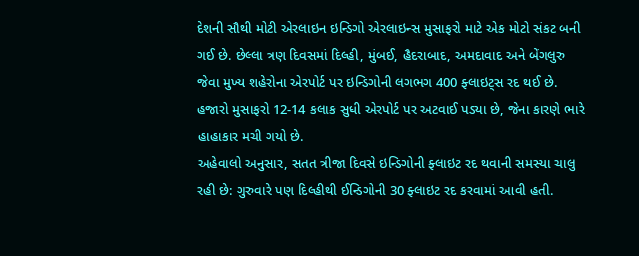દેશની સૌથી મોટી એરલાઇન ઇન્ડિગો એરલાઇન્સ મુસાફરો માટે એક મોટો સંકટ બની ગઈ છે. છેલ્લા ત્રણ દિવસમાં દિલ્હી, મુંબઈ, હૈદરાબાદ, અમદાવાદ અને બેંગલુરુ જેવા મુખ્ય શહેરોના એરપોર્ટ પર ઇન્ડિગોની લગભગ 400 ફ્લાઇટ્સ રદ થઈ છે. હજારો મુસાફરો 12-14 કલાક સુધી એરપોર્ટ પર અટવાઈ પડ્યા છે, જેના કારણે ભારે હાહાકાર મચી ગયો છે.
અહેવાલો અનુસાર, સતત ત્રીજા દિવસે ઇન્ડિગોની ફ્લાઇટ રદ થવાની સમસ્યા ચાલુ રહી છે: ગુરુવારે પણ દિલ્હીથી ઈન્ડિગોની 30 ફ્લાઇટ રદ કરવામાં આવી હતી.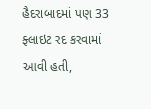હૈદરાબાદમાં પણ 33 ફ્લાઇટ રદ કરવામાં આવી હતી,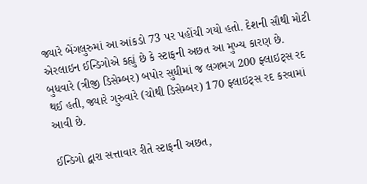જ્યારે બેંગલુરુમાં આ આંકડો 73 પર પહોંચી ગયો હતો. દેશની સૌથી મોટી એરલાઇન ઈન્ડિગોએ કહ્યું છે કે સ્ટાફની અછત આ મુખ્ય કારણ છે. બુધવારે (ત્રીજી ડિસેમ્બર) બપોર સુધીમાં જ લગભગ 200 ફ્લાઇટ્સ રદ થઈ હતી, જ્યારે ગુરુવારે (ચોથી ડિસેમ્બર) 170 ફ્લાઇટ્સ રદ કરવામાં આવી છે.

ઈન્ડિગો દ્વારા સત્તાવાર રીતે સ્ટાફની અછત,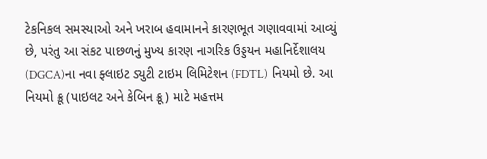ટેકનિકલ સમસ્યાઓ અને ખરાબ હવામાનને કારણભૂત ગણાવવામાં આવ્યું છે, પરંતુ આ સંકટ પાછળનું મુખ્ય કારણ નાગરિક ઉડ્ડયન મહાનિર્દેશાલય (DGCA)ના નવા ફ્લાઇટ ડ્યુટી ટાઇમ લિમિટેશન (FDTL) નિયમો છે. આ નિયમો ક્રૂ (પાઇલટ અને કેબિન ક્રૂ) માટે મહત્તમ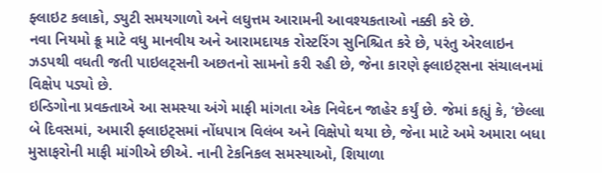ફ્લાઇટ કલાકો, ડ્યુટી સમયગાળો અને લઘુત્તમ આરામની આવશ્યકતાઓ નક્કી કરે છે.
નવા નિયમો ક્રૂ માટે વધુ માનવીય અને આરામદાયક રોસ્ટરિંગ સુનિશ્ચિત કરે છે, પરંતુ એરલાઇન ઝડપથી વધતી જતી પાઇલટ્સની અછતનો સામનો કરી રહી છે, જેના કારણે ફ્લાઇટ્સના સંચાલનમાં વિક્ષેપ પડ્યો છે.
ઇન્ડિગોના પ્રવક્તાએ આ સમસ્યા અંગે માફી માંગતા એક નિવેદન જાહેર કર્યું છે. જેમાં કહ્યું કે, ‘છેલ્લા બે દિવસમાં, અમારી ફ્લાઇટ્સમાં નોંધપાત્ર વિલંબ અને વિક્ષેપો થયા છે, જેના માટે અમે અમારા બધા મુસાફરોની માફી માંગીએ છીએ. નાની ટેકનિકલ સમસ્યાઓ, શિયાળા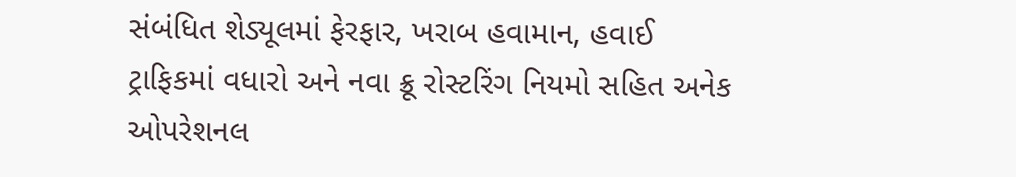સંબંધિત શેડ્યૂલમાં ફેરફાર, ખરાબ હવામાન, હવાઈ ટ્રાફિકમાં વધારો અને નવા ક્રૂ રોસ્ટરિંગ નિયમો સહિત અનેક ઓપરેશનલ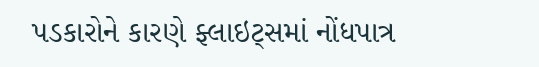પડકારોને કારણે ફ્લાઇટ્સમાં નોંધપાત્ર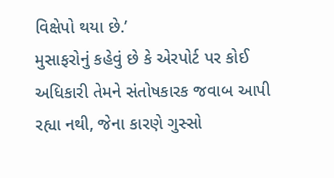વિક્ષેપો થયા છે.’
મુસાફરોનું કહેવું છે કે એરપોર્ટ પર કોઈ અધિકારી તેમને સંતોષકારક જવાબ આપી રહ્યા નથી, જેના કારણે ગુસ્સો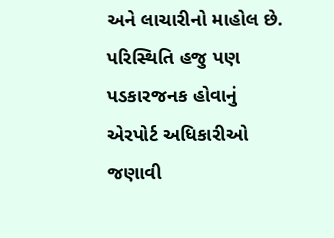અને લાચારીનો માહોલ છે. પરિસ્થિતિ હજુ પણ પડકારજનક હોવાનું એરપોર્ટ અધિકારીઓ જણાવી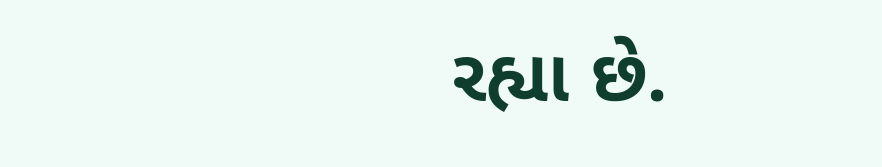રહ્યા છે.